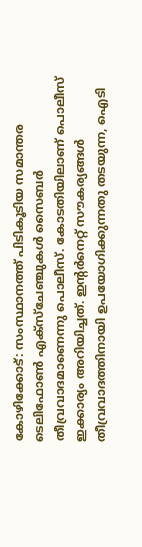കോഴിക്കോട്: സംസ്ഥാനത്ത് പിടികൂടിയ സമാന്തര ടെലിഫോൺ എക്സ്ചേഞ്ചുകൾ സൈബർ തീവ്രവാദമാണെന്നു പൊലീസ്. കോടതിയിലാണ് പൊലീസ് ഇക്കാര്യം അറിയിച്ചത്. ഇന്റർനെറ്റ് സൗകര്യങ്ങൾ തീവ്രവാദത്തിനായി ഉപയോഗിക്കുന്നതു തടയുന്ന, ഐടി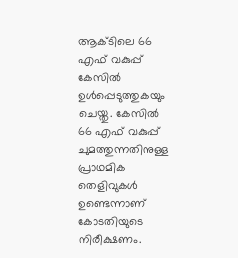ആക്ടിലെ 66 എഫ് വകുപ്പ് കേസിൽ ഉൾപ്പെടുത്തുകയും ചെയ്തു. കേസിൽ 66 എഫ് വകുപ്പ് ചുമത്തുന്നതിനുള്ള പ്രാഥമിക തെളിവുകൾ ഉണ്ടെന്നാണ് കോടതിയുടെ നിരീക്ഷണം.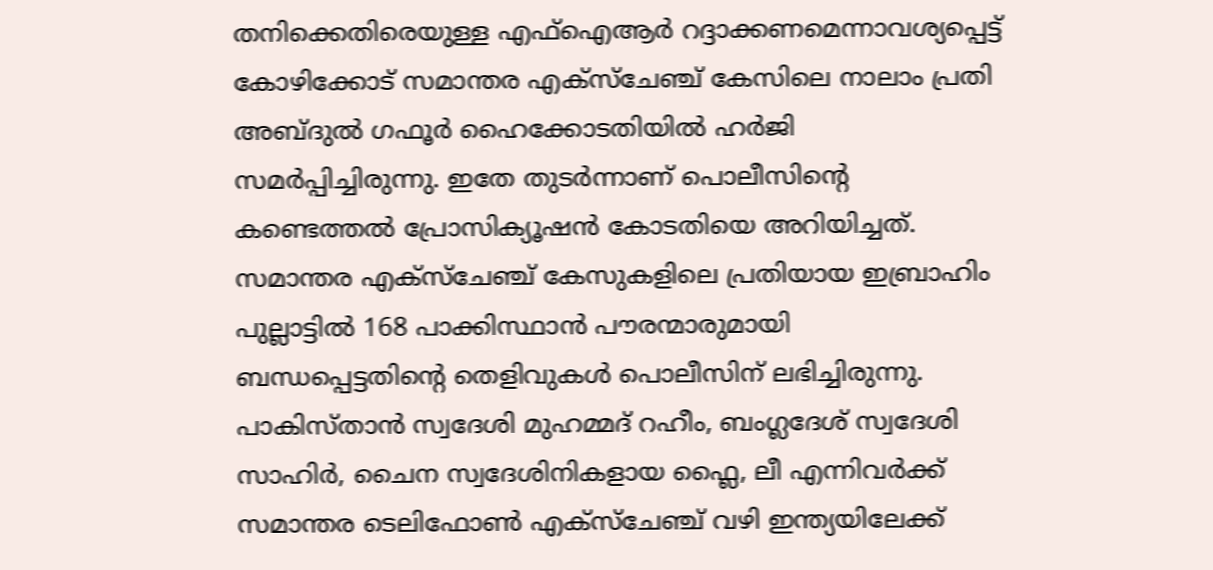തനിക്കെതിരെയുള്ള എഫ്ഐആർ റദ്ദാക്കണമെന്നാവശ്യപ്പെട്ട് കോഴിക്കോട് സമാന്തര എക്സ്ചേഞ്ച് കേസിലെ നാലാം പ്രതി അബ്ദുൽ ഗഫൂർ ഹൈക്കോടതിയിൽ ഹർജി സമർപ്പിച്ചിരുന്നു. ഇതേ തുടർന്നാണ് പൊലീസിന്റെ കണ്ടെത്തൽ പ്രോസിക്യൂഷൻ കോടതിയെ അറിയിച്ചത്.
സമാന്തര എക്സ്ചേഞ്ച് കേസുകളിലെ പ്രതിയായ ഇബ്രാഹിം പുല്ലാട്ടിൽ 168 പാക്കിസ്ഥാൻ പൗരന്മാരുമായി ബന്ധപ്പെട്ടതിന്റെ തെളിവുകൾ പൊലീസിന് ലഭിച്ചിരുന്നു. പാകിസ്താൻ സ്വദേശി മുഹമ്മദ് റഹീം, ബംഗ്ലദേശ് സ്വദേശി സാഹിർ, ചൈന സ്വദേശിനികളായ ഫ്ലൈ, ലീ എന്നിവർക്ക് സമാന്തര ടെലിഫോൺ എക്സ്ചേഞ്ച് വഴി ഇന്ത്യയിലേക്ക്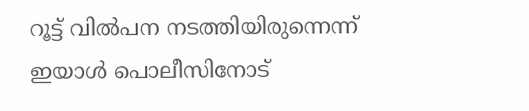റൂട്ട് വിൽപന നടത്തിയിരുന്നെന്ന് ഇയാൾ പൊലീസിനോട്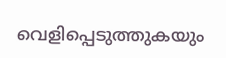വെളിപ്പെടുത്തുകയും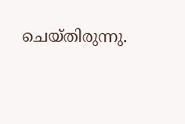ചെയ്തിരുന്നു.